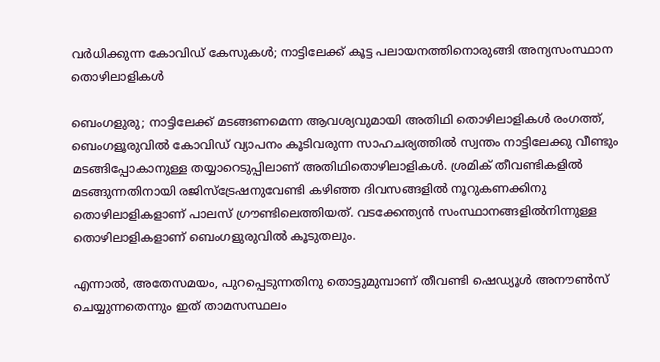വർധിക്കുന്ന കോവിഡ് കേസുകൾ; നാട്ടിലേക്ക് കൂട്ട പലായനത്തിനൊരുങ്ങി അന്യസംസ്ഥാന തൊഴിലാളികൾ

ബെംഗളുരു; നാട്ടിലേക്ക് മടങ്ങണമെന്ന ആവശ്യവുമായി അതിഥി തൊഴിലാളികൾ രംഗത്ത്, ബെംഗളൂരുവിൽ കോവിഡ് വ്യാപനം കൂടിവരുന്ന സാഹചര്യത്തിൽ സ്വന്തം നാട്ടിലേക്കു വീണ്ടും മടങ്ങിപ്പോകാനുള്ള തയ്യാറെടുപ്പിലാണ് അതിഥിതൊഴിലാളികൾ. ശ്രമിക് തീവണ്ടികളിൽ മടങ്ങുന്നതിനായി രജിസ്‌ട്രേഷനുവേണ്ടി കഴിഞ്ഞ ദിവസങ്ങളിൽ നൂറുകണക്കിനു തൊഴിലാളികളാണ് പാലസ് ഗ്രൗണ്ടിലെത്തിയത്. വടക്കേന്ത്യൻ സംസ്ഥാനങ്ങളിൽനിന്നുള്ള തൊഴിലാളികളാണ് ബെംഗളുരുവിൽ കൂടുതലും.

എന്നാൽ, അതേസമയം, പുറപ്പെടുന്നതിനു തൊട്ടുമുമ്പാണ് തീവണ്ടി ഷെഡ്യൂൾ അനൗൺസ് ചെയ്യുന്നതെന്നും ഇത് താമസസ്ഥലം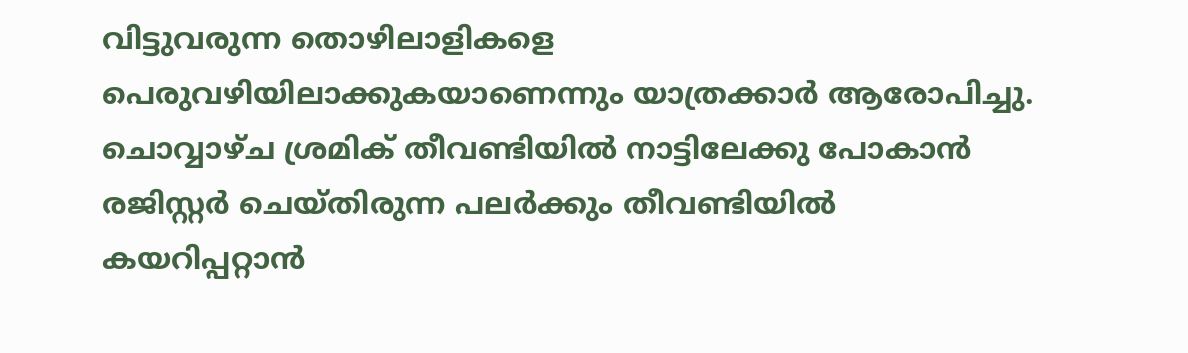വിട്ടുവരുന്ന തൊഴിലാളികളെ പെരുവഴിയിലാക്കുകയാണെന്നും യാത്രക്കാർ ആരോപിച്ചു. ചൊവ്വാഴ്ച ശ്രമിക് തീവണ്ടിയിൽ നാട്ടിലേക്കു പോകാൻ രജിസ്റ്റർ ചെയ്തിരുന്ന പലർക്കും തീവണ്ടിയിൽ കയറിപ്പറ്റാൻ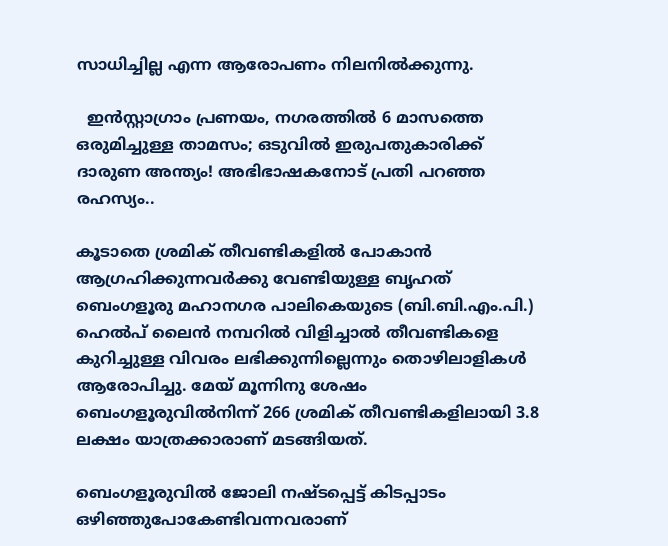സാധിച്ചില്ല എന്ന ആരോപണം നിലനിൽക്കുന്നു.

  ഇൻസ്റ്റാഗ്രാം പ്രണയം, നഗരത്തിൽ 6 മാസത്തെ ഒരുമിച്ചുള്ള താമസം; ഒടുവിൽ ഇരുപതുകാരിക്ക് ദാരുണ അന്ത്യം! അഭിഭാഷകനോട് പ്രതി പറഞ്ഞ രഹസ്യം..

കൂടാതെ ശ്രമിക് തീവണ്ടികളിൽ പോകാൻ ആഗ്രഹിക്കുന്നവർക്കു വേണ്ടിയുള്ള ബൃഹത് ബെംഗളൂരു മഹാനഗര പാലികെയുടെ (ബി.ബി.എം.പി.) ഹെൽപ് ലൈൻ നമ്പറിൽ വിളിച്ചാൽ തീവണ്ടികളെ കുറിച്ചുള്ള വിവരം ലഭിക്കുന്നില്ലെന്നും തൊഴിലാളികൾ ആരോപിച്ചു. മേയ് മൂന്നിനു ശേഷം ബെംഗളൂരുവിൽനിന്ന് 266 ശ്രമിക് തീവണ്ടികളിലായി 3.8 ലക്ഷം യാത്രക്കാരാണ് മടങ്ങിയത്.

ബെംഗളൂരുവിൽ ജോലി നഷ്ടപ്പെട്ട് കിടപ്പാടം ഒഴിഞ്ഞുപോകേണ്ടിവന്നവരാണ്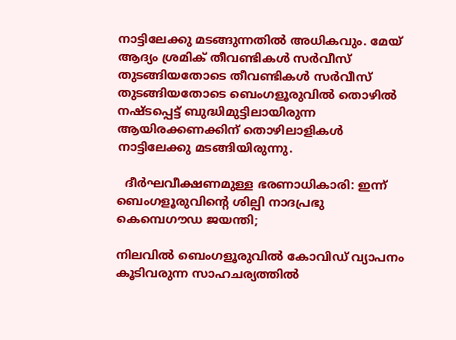നാട്ടിലേക്കു മടങ്ങുന്നതിൽ അധികവും. മേയ് ആദ്യം ശ്രമിക് തീവണ്ടികൾ സർവീസ് തുടങ്ങിയതോടെ തീവണ്ടികൾ സർവീസ് തുടങ്ങിയതോടെ ബെംഗളൂരുവിൽ തൊഴിൽ നഷ്ടപ്പെട്ട് ബുദ്ധിമുട്ടിലായിരുന്ന ആയിരക്കണക്കിന് തൊഴിലാളികൾ നാട്ടിലേക്കു മടങ്ങിയിരുന്നു.

  ദീർഘവീക്ഷണമുള്ള ഭരണാധികാരി: ഇന്ന് ബെംഗളൂരുവിന്റെ ശില്പി നാദപ്രഭു കെമ്പെഗൗഡ ജയന്തി;

നിലവിൽ ബെംഗളൂരുവിൽ കോവിഡ് വ്യാപനം കൂടിവരുന്ന സാഹചര്യത്തിൽ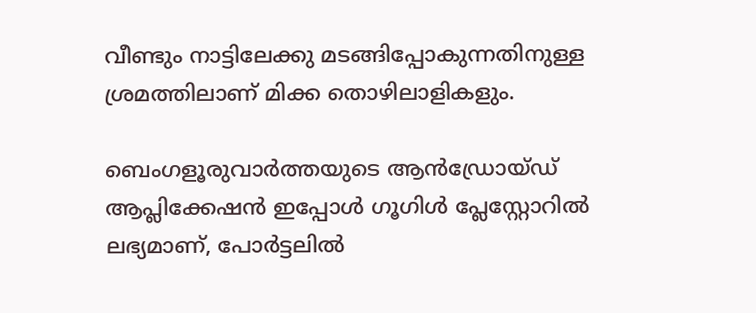വീണ്ടും നാട്ടിലേക്കു മടങ്ങിപ്പോകുന്നതിനുള്ള ശ്രമത്തിലാണ് മിക്ക തൊഴിലാളികളും.

ബെംഗളൂരുവാർത്തയുടെ ആൻഡ്രോയ്ഡ് ആപ്ലിക്കേഷൻ ഇപ്പോൾ ഗൂഗിൾ പ്ലേസ്റ്റോറിൽ ലഭ്യമാണ്, പോർട്ടലിൽ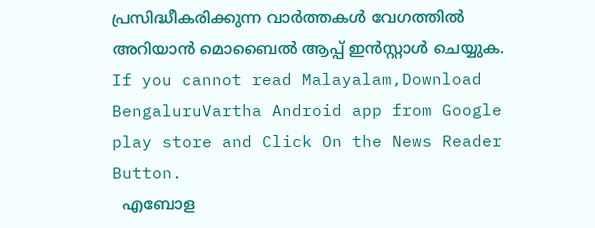പ്രസിദ്ധീകരിക്കുന്ന വാർത്തകൾ വേഗത്തിൽ അറിയാൻ മൊബൈൽ ആപ്പ് ഇൻസ്റ്റാൾ ചെയ്യുക. If you cannot read Malayalam,Download BengaluruVartha Android app from Google play store and Click On the News Reader Button.
  എബോള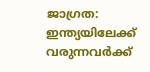ജാഗ്രത: ഇന്ത്യയിലേക്ക് വരുന്നവർക്ക്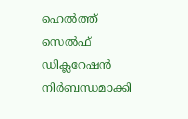ഹെൽത്ത് സെൽഫ് ഡിക്ലറേഷൻ നിർബന്ധമാക്കി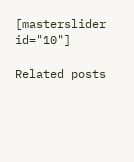[masterslider id="10"]

Related posts